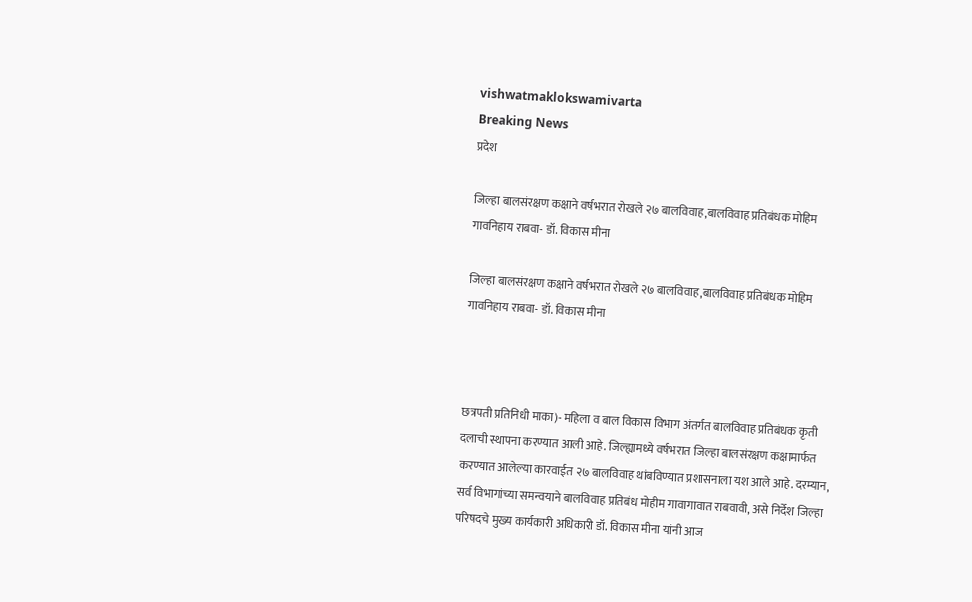vishwatmaklokswamivarta
Breaking News
प्रदेश

जिल्हा बालसंरक्षण कक्षाने वर्षभरात रोखले २७ बालविवाह,बालविवाह प्रतिबंधक मोहिम गावनिहाय राबवा- डॉ. विकास मीना

जिल्हा बालसंरक्षण कक्षाने वर्षभरात रोखले २७ बालविवाह,बालविवाह प्रतिबंधक मोहिम गावनिहाय राबवा- डॉ. विकास मीना



छत्रपती प्रतिनिधी माका)- महिला व बाल विकास विभाग अंतर्गत बालविवाह प्रतिबंधक कृती दलाची स्थापना करण्यात आली आहे. जिल्ह्यामध्ये वर्षभरात जिल्हा बालसंरक्षण कक्षामार्फत करण्यात आलेल्या कारवाईत २७ बालविवाह थांबविण्यात प्रशासनाला यश आले आहे. दरम्यान, सर्व विभागांच्या समन्वयाने बालविवाह प्रतिबंध मोहीम गावागावात राबवावी, असे निर्देश जिल्हा परिषदचे मुख्य कार्यकारी अधिकारी डॉ. विकास मीना यांनी आज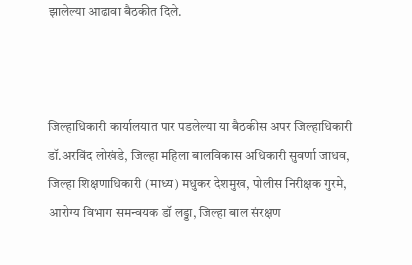झालेल्या आढावा बैठकीत दिले.



जिल्हाधिकारी कार्यालयात पार पडलेल्या या बैठकीस अपर जिल्हाधिकारी डॉ.अरविंद लोखंडे, जिल्हा महिला बालविकास अधिकारी सुवर्णा जाधव, जिल्हा शिक्षणाधिकारी (माध्य) मधुकर देशमुख, पोलीस निरीक्षक गुरमे, आरोग्य विभाग समन्वयक डॉ लड्डा, जिल्हा बाल संरक्षण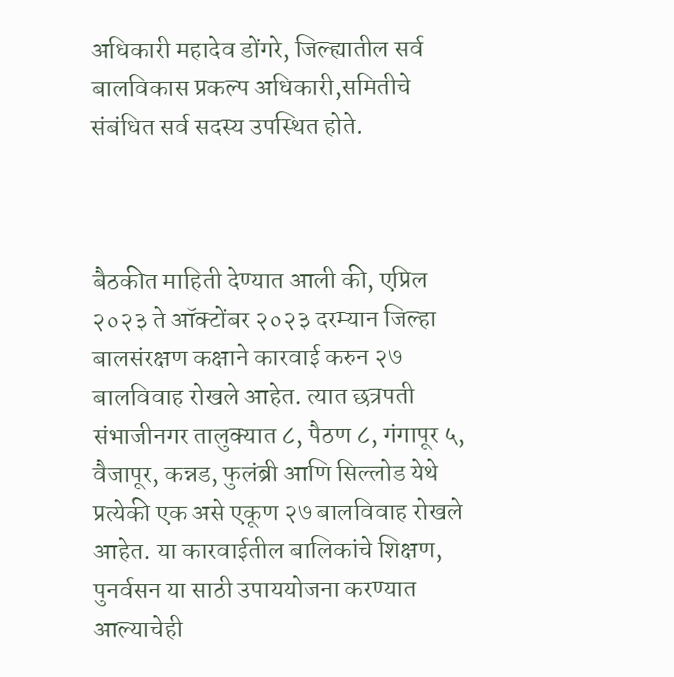अधिकारी महादेव डोंगरे, जिल्ह्यातील सर्व बालविकास प्रकल्प अधिकारी,समितीचे संबंधित सर्व सदस्य उपस्थित होते.



बैठकीत माहिती देण्यात आली की, एप्रिल २०२३ ते ऑक्टोंबर २०२३ दरम्यान जिल्हा बालसंरक्षण कक्षाने कारवाई करुन २७ बालविवाह रोखले आहेत. त्यात छत्रपती संभाजीनगर तालुक्यात ८, पैठण ८, गंगापूर ५, वैजापूर, कन्नड, फुलंब्री आणि सिल्लोड येथे प्रत्येकी एक असे एकूण २७ बालविवाह रोखले आहेत. या कारवाईतील बालिकांचे शिक्षण, पुनर्वसन या साठी उपाययोजना करण्यात आल्याचेही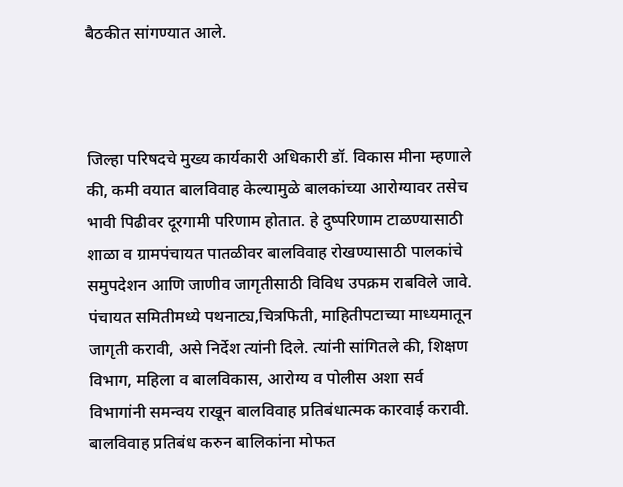बैठकीत सांगण्यात आले.



जिल्हा परिषदचे मुख्य कार्यकारी अधिकारी डॉ. विकास मीना म्हणाले की, कमी वयात बालविवाह केल्यामुळे बालकांच्या आरोग्यावर तसेच भावी पिढीवर दूरगामी परिणाम होतात. हे दुष्परिणाम टाळण्यासाठी शाळा व ग्रामपंचायत पातळीवर बालविवाह रोखण्यासाठी पालकांचे समुपदेशन आणि जाणीव जागृतीसाठी विविध उपक्रम राबविले जावे. पंचायत समितीमध्ये पथनाट्य,चित्रफिती, माहितीपटाच्या माध्यमातून जागृती करावी, असे निर्देश त्यांनी दिले. त्यांनी सांगितले की, शिक्षण विभाग, महिला व बालविकास, आरोग्य व पोलीस अशा सर्व विभागांनी समन्वय राखून बालविवाह प्रतिबंधात्मक कारवाई करावी. बालविवाह प्रतिबंध करुन बालिकांना मोफत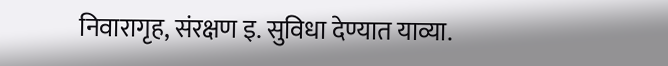निवारागृह, संरक्षण इ. सुविधा देण्यात याव्या.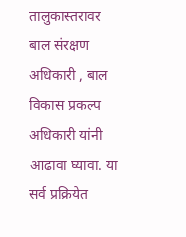तालुकास्तरावर बाल संरक्षण अधिकारी , बाल विकास प्रकल्प अधिकारी यांनी आढावा घ्यावा. या सर्व प्रक्रियेत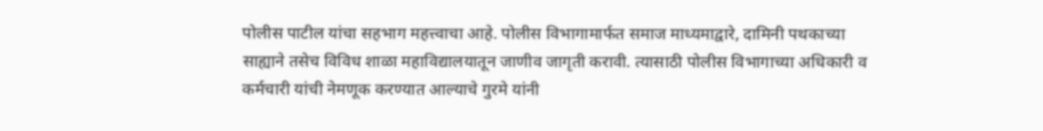पोलीस पाटील यांचा सहभाग महत्त्वाचा आहे. पोलीस विभागामार्फत समाज माध्यमाद्वारे, दामिनी पथकाच्या साह्याने तसेच विविध शाळा महाविद्यालयातून जाणीव जागृती करावी. त्यासाठी पोलीस विभागाच्या अधिकारी व कर्मचारी यांची नेमणूक करण्यात आल्याचे गुरमे यांनी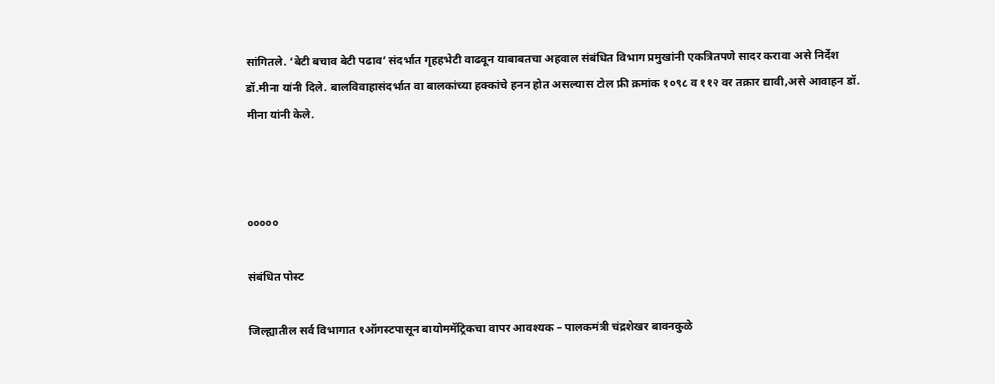सांगितले. ‘बेटी बचाव बेटी पढाव’ संदर्भात गृहहभेटी वाढवून याबाबतचा अहवाल संबंधित विभाग प्रमुखांनी एकत्रितपणे सादर करावा असे निर्देश डॉ.मीना यांनी दिले. बालविवाहासंदर्भात वा बालकांच्या हक्कांचे हनन होत असल्यास टोल फ्री क्रमांक १०९८ व ११२ वर तक्रार द्यावी,असे आवाहन डॉ. मीना यांनी केले.



०००००

संबंधित पोस्ट

जिल्ह्यातील सर्व विभागात १ऑगस्टपासून बायोममॅट्रिकचा वापर आवश्यक – पालकमंत्री चंद्रशेखर बावनकुळे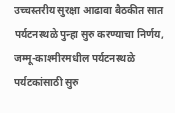उच्चस्तरीय सुरक्षा आढावा बैठकीत सात पर्यटनस्थळे पुन्हा सुरु करण्याचा निर्णय, जम्मू-काश्मीरमधील पर्यटनस्थळे पर्यटकांसाठी सुरु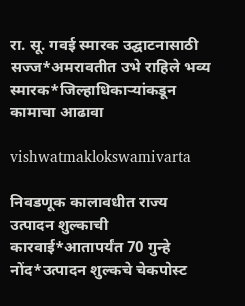रा. सू. गवई स्मारक उद्घाटनासाठी सज्ज*अमरावतीत उभे राहिले भव्य स्मारक*जिल्हाधिकाऱ्यांकडून कामाचा आढावा

vishwatmaklokswamivarta

निवडणूक कालावधीत राज्य उत्पादन शुल्काची कारवाई*आतापर्यंत 70 गुन्हे नोंद*उत्पादन शुल्कचे चेकपोस्ट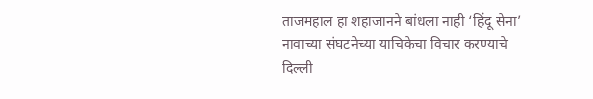ताजमहाल हा शहाजानने बांधला नाही ‘हिंदू सेना’ नावाच्या संघटनेच्या याचिकेचा विचार करण्याचे दिल्ली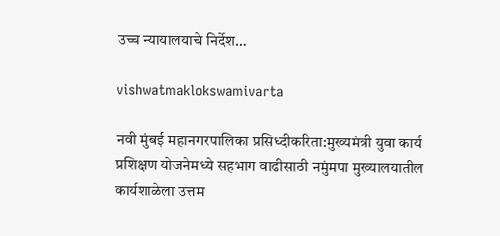उच्च न्यायालयाचे निर्देश…

vishwatmaklokswamivarta

नवी मुंबई महानगरपालिका प्रसिध्दीकरिता:मुख्यमंत्री युवा कार्य प्रशिक्षण योजनेमध्ये सहभाग वाढीसाठी नमुंमपा मुख्यालयातील कार्यशाळेला उत्तम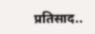प्रतिसाद..